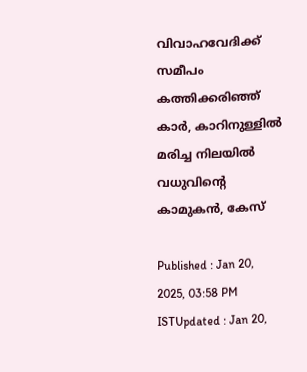വിവാഹവേദിക്ക് സമീപം കത്തിക്കരിഞ്ഞ് കാർ, കാറിനുള്ളിൽ മരിച്ച നിലയിൽ വധുവിന്റെ കാമുകൻ, കേസ്

Published : Jan 20, 2025, 03:58 PM ISTUpdated : Jan 20,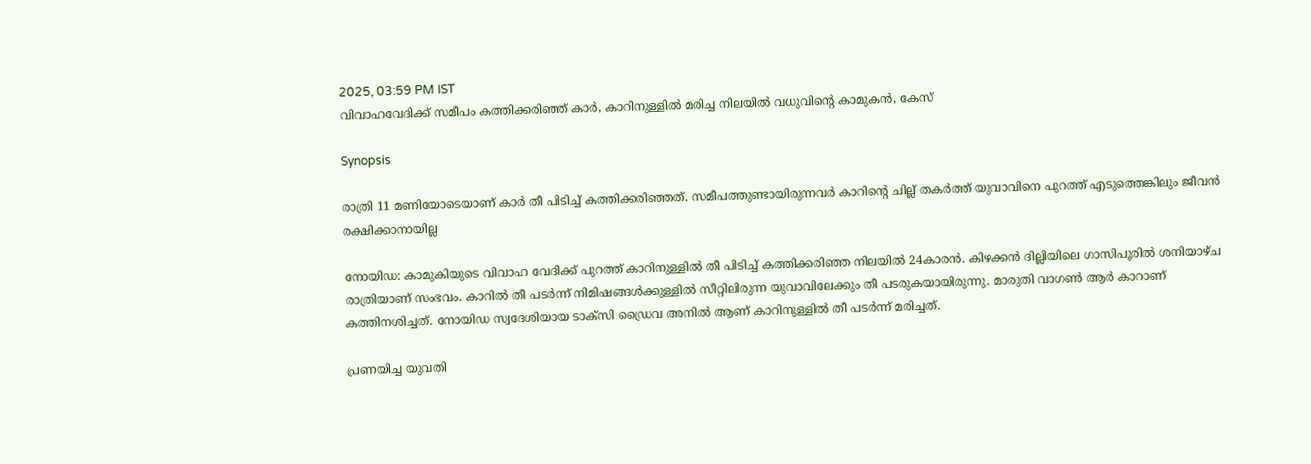2025, 03:59 PM IST
വിവാഹവേദിക്ക് സമീപം കത്തിക്കരിഞ്ഞ് കാർ, കാറിനുള്ളിൽ മരിച്ച നിലയിൽ വധുവിന്റെ കാമുകൻ, കേസ്

Synopsis

രാത്രി 11 മണിയോടെയാണ് കാർ തീ പിടിച്ച് കത്തിക്കരിഞ്ഞത്. സമീപത്തുണ്ടായിരുന്നവർ കാറിന്റെ ചില്ല് തകർത്ത് യുവാവിനെ പുറത്ത് എടുത്തെങ്കിലും ജീവൻ രക്ഷിക്കാനായില്ല

നോയിഡ: കാമുകിയുടെ വിവാഹ വേദിക്ക് പുറത്ത് കാറിനുള്ളിൽ തീ പിടിച്ച് കത്തിക്കരിഞ്ഞ നിലയിൽ 24കാരൻ. കിഴക്കൻ ദില്ലിയിലെ ഗാസിപൂരിൽ ശനിയാഴ്ച രാത്രിയാണ് സംഭവം. കാറിൽ തീ പടർന്ന് നിമിഷങ്ങൾക്കുള്ളിൽ സീറ്റിലിരുന്ന യുവാവിലേക്കും തീ പടരുകയായിരുന്നു. മാരുതി വാഗൺ ആർ കാറാണ് കത്തിനശിച്ചത്. നോയിഡ സ്വദേശിയായ ടാക്സി ഡ്രൈവ അനിൽ ആണ് കാറിനുള്ളിൽ തീ പടർന്ന് മരിച്ചത്.

പ്രണയിച്ച യുവതി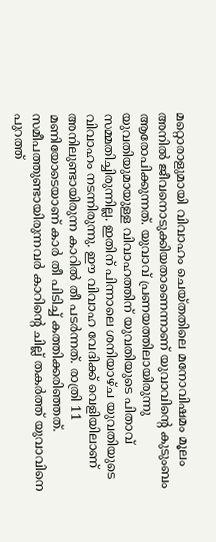മറ്റൊരാളുമായി വിവാഹം ചെയ്തതിലെ മനോവിഷമം മൂലം അനിൽ ജീവനൊടുക്കിയതാണെന്നാണ് യുവാവിന്റെ കുടുംബം ആരോപിക്കുന്നത്. യുവാവ് പ്രണയത്തിലായിരുന്നു യുവതിയുമായുള്ള വിവാഹത്തിന് യുവതിയുടെ പിതാവ് സമ്മതിച്ചിരുന്നില്ല. ഇതിന് പിന്നാലെ ശനിയാഴ്ച യുവതിയുടെ വിവാഹം നടന്നിരുന്നു. ഈ വിവാഹ വേദിക്ക് വെളിയിലാണ് അനിലുണ്ടായിരുന്ന കാറിൽ തീ പടർന്നത്. രാത്രി 11 മണിയോടെയാണ് കാർ തീ പിടിച്ച് കത്തിക്കരിഞ്ഞത്. സമീപത്തുണ്ടായിരുന്നവർ കാറിന്റെ ചില്ല് തകർത്ത് യുവാവിനെ പുറത്ത്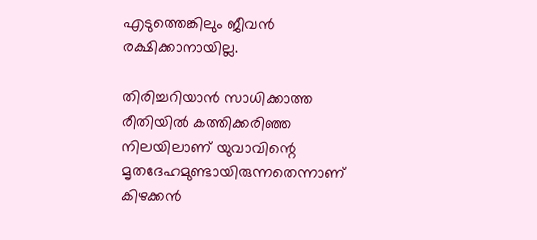എടുത്തെങ്കിലും ജീവൻ രക്ഷിക്കാനായില്ല.

തിരിച്ചറിയാൻ സാധിക്കാത്ത രീതിയിൽ കത്തിക്കരിഞ്ഞ നിലയിലാണ് യുവാവിന്റെ മൃതദേഹമുണ്ടായിരുന്നതെന്നാണ് കിഴക്കൻ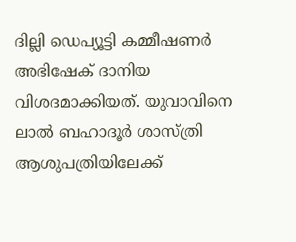ദില്ലി ഡെപ്യൂട്ടി കമ്മീഷണർ അഭിഷേക് ദാനിയ വിശദമാക്കിയത്. യുവാവിനെ ലാൽ ബഹാദൂർ ശാസ്ത്രി ആശുപത്രിയിലേക്ക്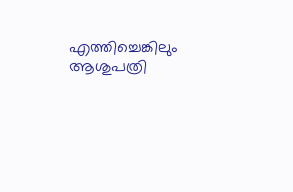എത്തിച്ചെങ്കിലും ആശുപത്രി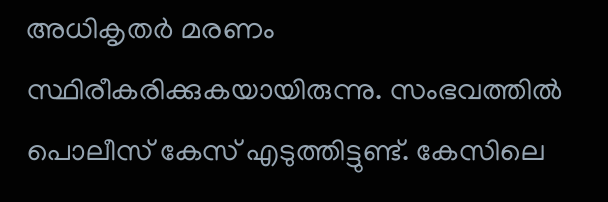അധികൃതർ മരണം സ്ഥിരീകരിക്കുകയായിരുന്നു. സംഭവത്തിൽ പൊലീസ് കേസ് എടുത്തിട്ടുണ്ട്. കേസിലെ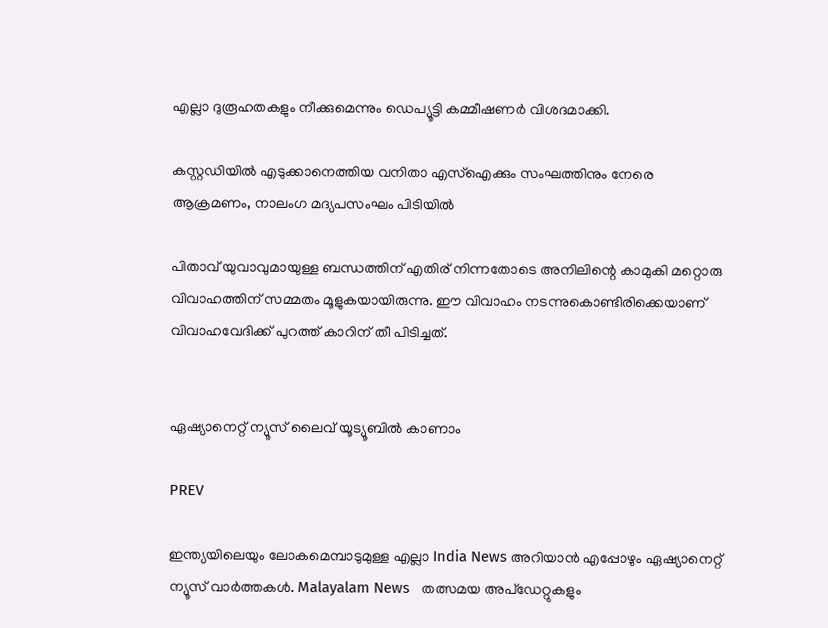എല്ലാ ദുരൂഹതകളും നീക്കുമെന്നും ഡെപ്യൂട്ടി കമ്മീഷണർ വിശദമാക്കി.

കസ്റ്റഡിയിൽ എടുക്കാനെത്തിയ വനിതാ എസ്‌ഐക്കും സംഘത്തിനും നേരെ ആക്രമണം, നാലംഗ മദ്യപസംഘം പിടിയില്‍

പിതാവ് യുവാവുമായുള്ള ബന്ധത്തിന് എതിര് നിന്നതോടെ അനിലിന്റെ കാമുകി മറ്റൊരു വിവാഹത്തിന് സമ്മതം മൂളുകയായിരുന്നു. ഈ വിവാഹം നടന്നുകൊണ്ടിരിക്കെയാണ് വിവാഹവേദിക്ക് പുറത്ത് കാറിന് തീ പിടിച്ചത്.


ഏഷ്യാനെറ്റ് ന്യൂസ് ലൈവ് യൂട്യൂബിൽ കാണാം

PREV

ഇന്ത്യയിലെയും ലോകമെമ്പാടുമുള്ള എല്ലാ India News അറിയാൻ എപ്പോഴും ഏഷ്യാനെറ്റ് ന്യൂസ് വാർത്തകൾ. Malayalam News   തത്സമയ അപ്‌ഡേറ്റുകളും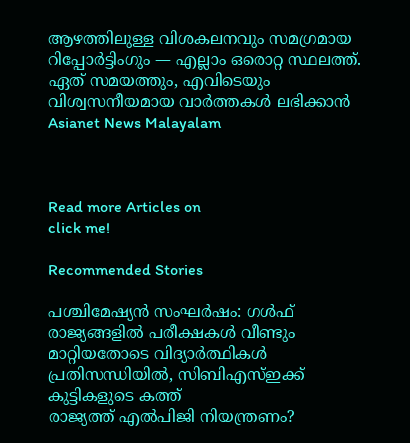ആഴത്തിലുള്ള വിശകലനവും സമഗ്രമായ റിപ്പോർട്ടിംഗും — എല്ലാം ഒരൊറ്റ സ്ഥലത്ത്. ഏത് സമയത്തും, എവിടെയും വിശ്വസനീയമായ വാർത്തകൾ ലഭിക്കാൻ Asianet News Malayalam



Read more Articles on
click me!

Recommended Stories

പശ്ചിമേഷ്യൻ സംഘർഷം: ഗൾഫ് രാജ്യങ്ങളിൽ പരീക്ഷകൾ വീണ്ടും മാറ്റിയതോടെ വിദ്യാർത്ഥികൾ പ്രതിസന്ധിയിൽ, സിബിഎസ്ഇക്ക് കുട്ടികളുടെ കത്ത്
രാജ്യത്ത് എൽപിജി നിയന്ത്രണം?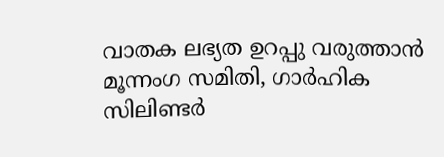വാതക ലഭ്യത ഉറപ്പു വരുത്താൻ മൂന്നംഗ സമിതി, ഗാർഹിക സിലിണ്ടർ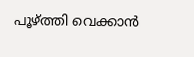പൂഴ്ത്തി വെക്കാൻ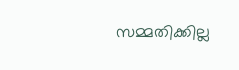സമ്മതിക്കില്ല